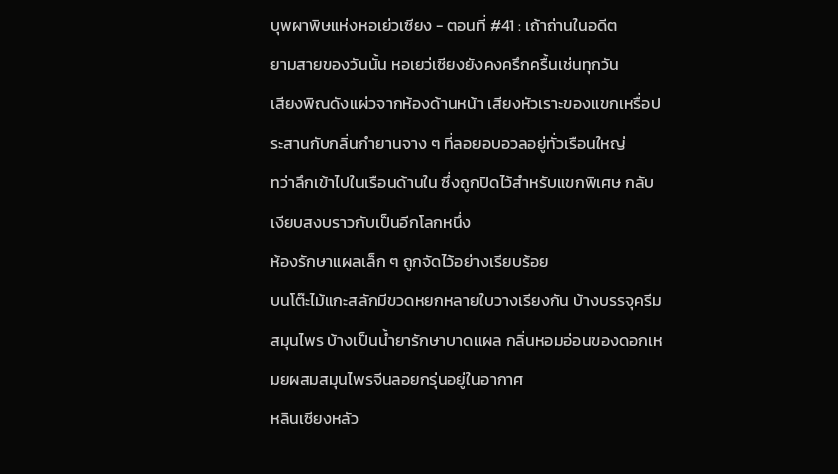บุพผาพิษแห่งหอเย่วเซียง - ตอนที่ #41 : เถ้าถ่านในอดีต
ยามสายของวันนั้น หอเยว่เซียงยังคงครึกครื้นเช่นทุกวัน
เสียงพิณดังแผ่วจากห้องด้านหน้า เสียงหัวเราะของแขกเหรื่อประสานกับกลิ่นกำยานจาง ๆ ที่ลอยอบอวลอยู่ทั่วเรือนใหญ่
ทว่าลึกเข้าไปในเรือนด้านใน ซึ่งถูกปิดไว้สำหรับแขกพิเศษ กลับเงียบสงบราวกับเป็นอีกโลกหนึ่ง
ห้องรักษาแผลเล็ก ๆ ถูกจัดไว้อย่างเรียบร้อย
บนโต๊ะไม้แกะสลักมีขวดหยกหลายใบวางเรียงกัน บ้างบรรจุครีมสมุนไพร บ้างเป็นน้ำยารักษาบาดแผล กลิ่นหอมอ่อนของดอกเหมยผสมสมุนไพรจีนลอยกรุ่นอยู่ในอากาศ
หลินเซียงหลัว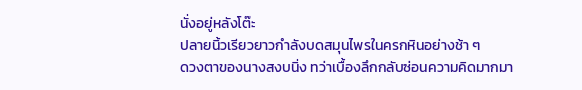นั่งอยู่หลังโต๊ะ
ปลายนิ้วเรียวยาวกำลังบดสมุนไพรในครกหินอย่างช้า ๆ
ดวงตาของนางสงบนิ่ง ทว่าเบื้องลึกกลับซ่อนความคิดมากมา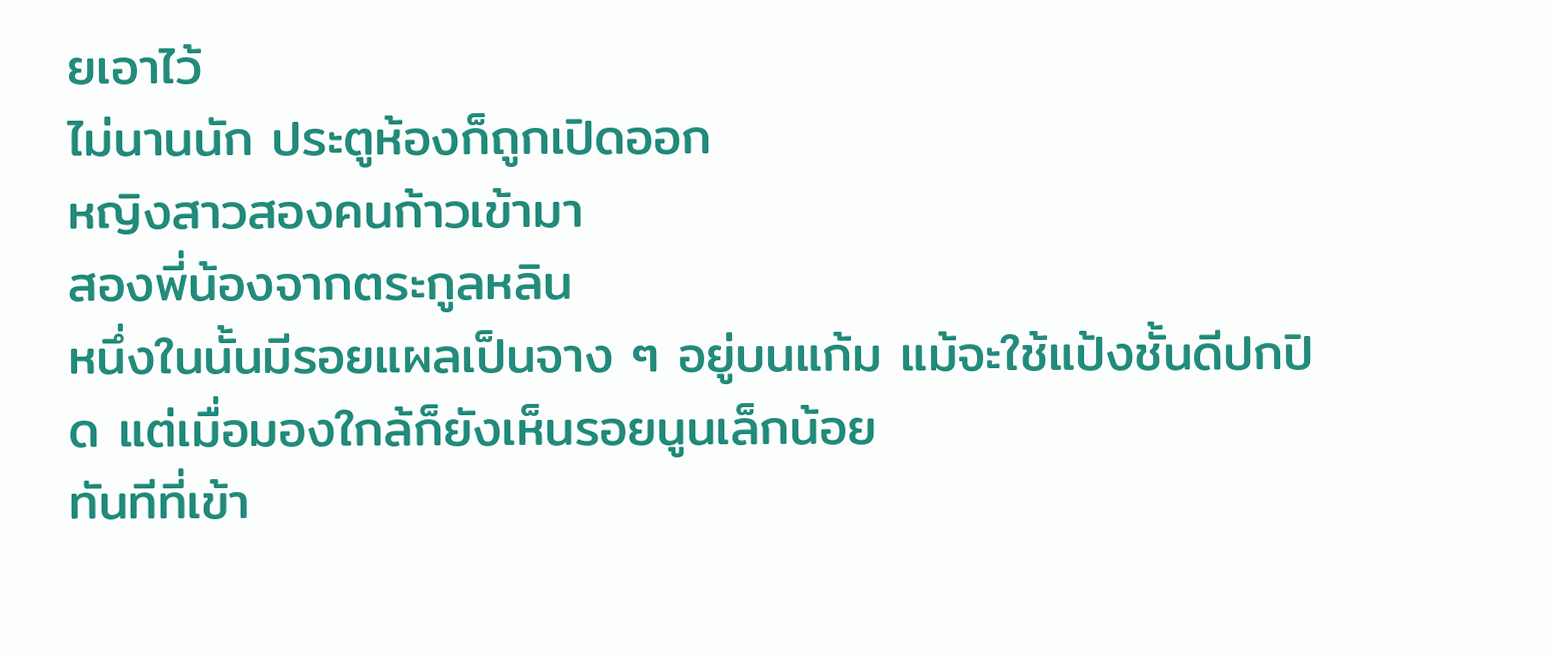ยเอาไว้
ไม่นานนัก ประตูห้องก็ถูกเปิดออก
หญิงสาวสองคนก้าวเข้ามา
สองพี่น้องจากตระกูลหลิน
หนึ่งในนั้นมีรอยแผลเป็นจาง ๆ อยู่บนแก้ม แม้จะใช้แป้งชั้นดีปกปิด แต่เมื่อมองใกล้ก็ยังเห็นรอยนูนเล็กน้อย
ทันทีที่เข้า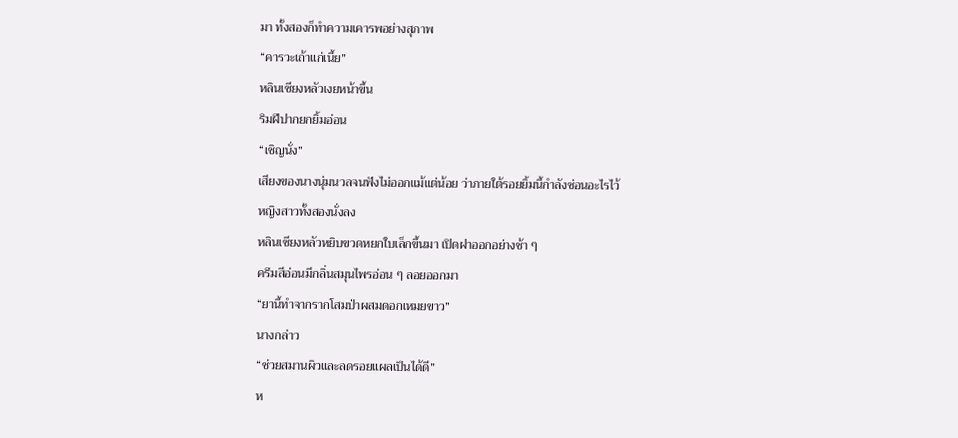มา ทั้งสองก็ทำความเคารพอย่างสุภาพ
“คารวะเถ้าแก่เนี้ย”
หลินเซียงหลัวเงยหน้าขึ้น
ริมฝีปากยกยิ้มอ่อน
“เชิญนั่ง”
เสียงของนางนุ่มนวลจนฟังไม่ออกแม้แต่น้อย ว่าภายใต้รอยยิ้มนี้กำลังซ่อนอะไรไว้
หญิงสาวทั้งสองนั่งลง
หลินเซียงหลัวหยิบขวดหยกใบเล็กขึ้นมา เปิดฝาออกอย่างช้า ๆ
ครีมสีอ่อนมีกลิ่นสมุนไพรอ่อน ๆ ลอยออกมา
“ยานี้ทำจากรากโสมป่าผสมดอกเหมยขาว”
นางกล่าว
“ช่วยสมานผิวและลดรอยแผลเป็นได้ดี”
ห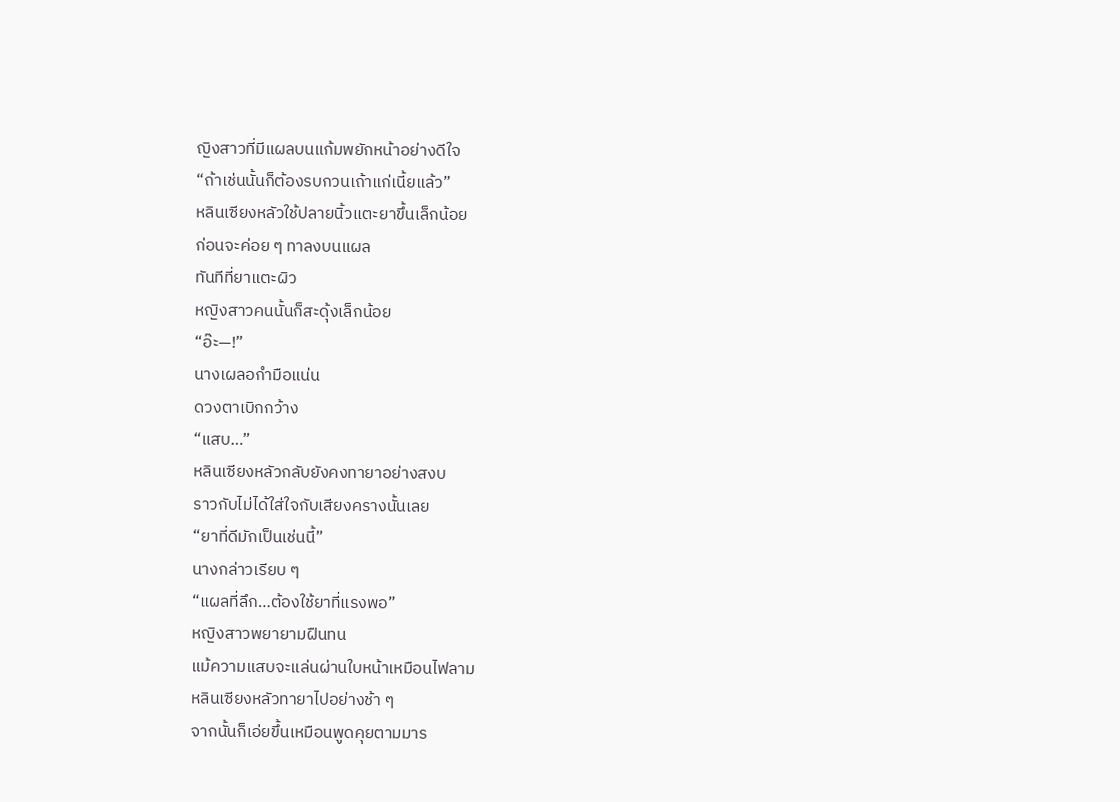ญิงสาวที่มีแผลบนแก้มพยักหน้าอย่างดีใจ
“ถ้าเช่นนั้นก็ต้องรบกวนเถ้าแก่เนี้ยแล้ว”
หลินเซียงหลัวใช้ปลายนิ้วแตะยาขึ้นเล็กน้อย
ก่อนจะค่อย ๆ ทาลงบนแผล
ทันทีที่ยาแตะผิว
หญิงสาวคนนั้นก็สะดุ้งเล็กน้อย
“อ๊ะ—!”
นางเผลอกำมือแน่น
ดวงตาเบิกกว้าง
“แสบ…”
หลินเซียงหลัวกลับยังคงทายาอย่างสงบ
ราวกับไม่ได้ใส่ใจกับเสียงครางนั้นเลย
“ยาที่ดีมักเป็นเช่นนี้”
นางกล่าวเรียบ ๆ
“แผลที่ลึก…ต้องใช้ยาที่แรงพอ”
หญิงสาวพยายามฝืนทน
แม้ความแสบจะแล่นผ่านใบหน้าเหมือนไฟลาม
หลินเซียงหลัวทายาไปอย่างช้า ๆ
จากนั้นก็เอ่ยขึ้นเหมือนพูดคุยตามมาร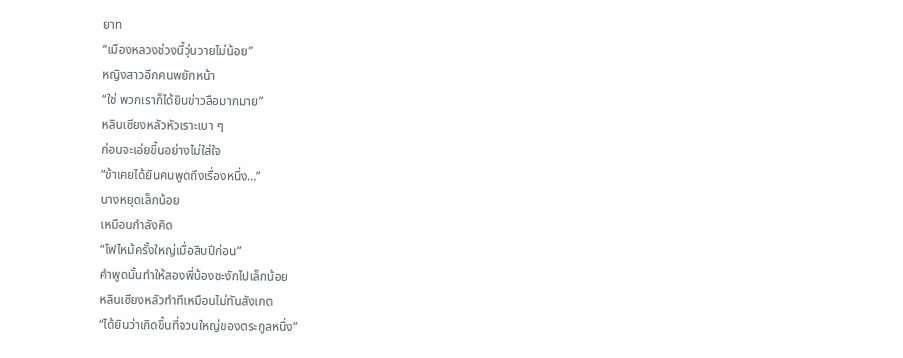ยาท
“เมืองหลวงช่วงนี้วุ่นวายไม่น้อย”
หญิงสาวอีกคนพยักหน้า
“ใช่ พวกเราก็ได้ยินข่าวลือมากมาย”
หลินเซียงหลัวหัวเราะเบา ๆ
ก่อนจะเอ่ยขึ้นอย่างไม่ใส่ใจ
“ข้าเคยได้ยินคนพูดถึงเรื่องหนึ่ง…”
นางหยุดเล็กน้อย
เหมือนกำลังคิด
“ไฟไหม้ครั้งใหญ่เมื่อสิบปีก่อน”
คำพูดนั้นทำให้สองพี่น้องชะงักไปเล็กน้อย
หลินเซียงหลัวทำทีเหมือนไม่ทันสังเกต
“ได้ยินว่าเกิดขึ้นที่จวนใหญ่ของตระกูลหนึ่ง”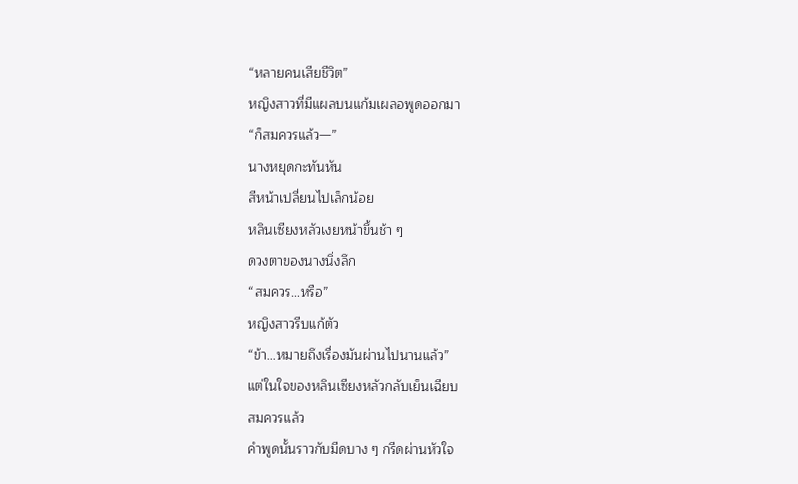“หลายคนเสียชีวิต”
หญิงสาวที่มีแผลบนแก้มเผลอพูดออกมา
“ก็สมควรแล้ว—”
นางหยุดกะทันหัน
สีหน้าเปลี่ยนไปเล็กน้อย
หลินเซียงหลัวเงยหน้าขึ้นช้า ๆ
ดวงตาของนางนิ่งลึก
“สมควร…หรือ”
หญิงสาวรีบแก้ตัว
“ข้า…หมายถึงเรื่องมันผ่านไปนานแล้ว”
แต่ในใจของหลินเซียงหลัวกลับเย็นเฉียบ
สมควรแล้ว
คำพูดนั้นราวกับมีดบาง ๆ กรีดผ่านหัวใจ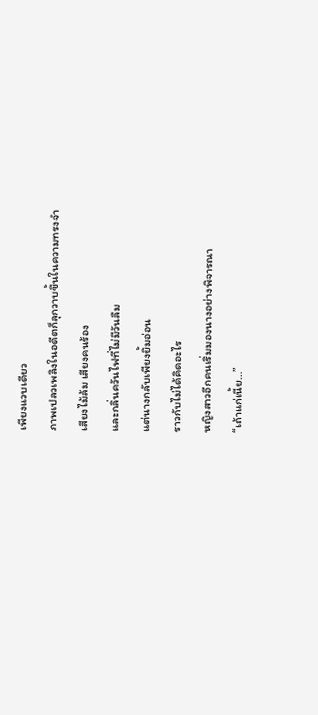เพียงแวบเดียว
ภาพเปลวเพลิงในอดีตก็ลุกวาบขึ้นในความทรงจำ
เสียงไม้ล้ม เสียงคนร้อง
และกลิ่นควันไฟที่ไม่มีวันลืม
แต่นางกลับเพียงยิ้มอ่อน
ราวกับไม่ได้คิดอะไร
หญิงสาวอีกคนเริ่มมองนางอย่างพิจารณา
“เถ้าแก่เนี้ย…”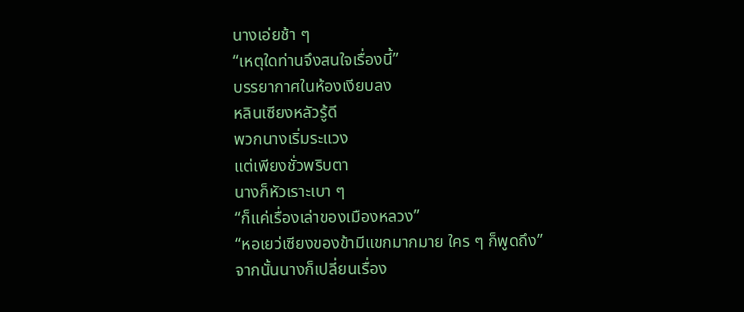นางเอ่ยช้า ๆ
“เหตุใดท่านจึงสนใจเรื่องนี้”
บรรยากาศในห้องเงียบลง
หลินเซียงหลัวรู้ดี
พวกนางเริ่มระแวง
แต่เพียงชั่วพริบตา
นางก็หัวเราะเบา ๆ
“ก็แค่เรื่องเล่าของเมืองหลวง”
“หอเยว่เซียงของข้ามีแขกมากมาย ใคร ๆ ก็พูดถึง”
จากนั้นนางก็เปลี่ยนเรื่อง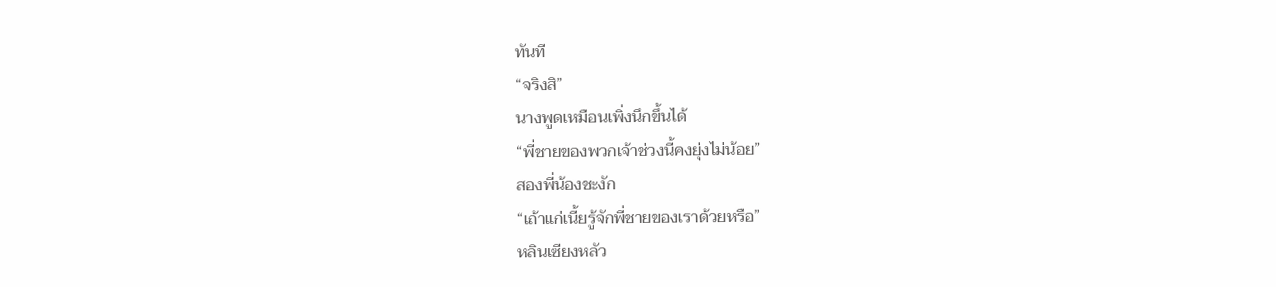ทันที
“จริงสิ”
นางพูดเหมือนเพิ่งนึกขึ้นได้
“พี่ชายของพวกเจ้าช่วงนี้คงยุ่งไม่น้อย”
สองพี่น้องชะงัก
“เถ้าแก่เนี้ยรู้จักพี่ชายของเราด้วยหรือ”
หลินเซียงหลัว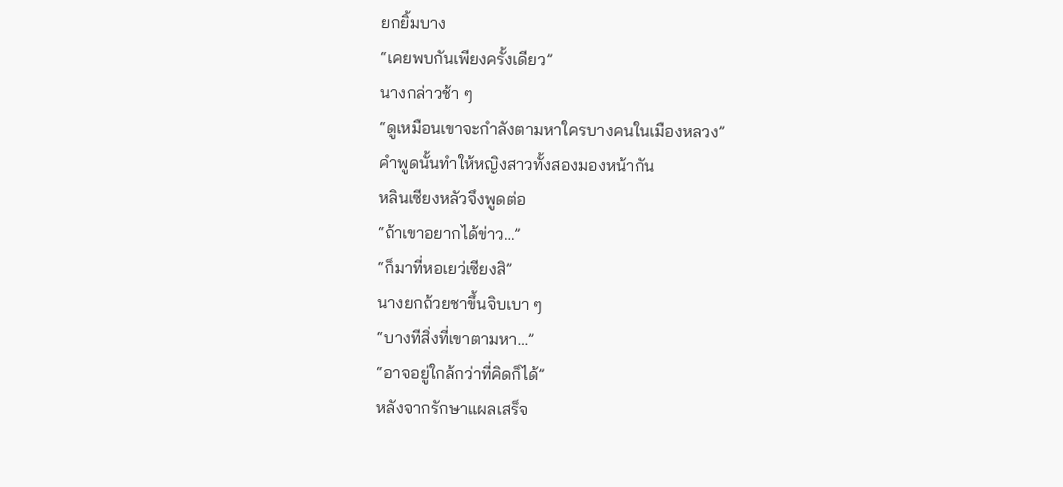ยกยิ้มบาง
“เคยพบกันเพียงครั้งเดียว”
นางกล่าวช้า ๆ
“ดูเหมือนเขาจะกำลังตามหาใครบางคนในเมืองหลวง”
คำพูดนั้นทำให้หญิงสาวทั้งสองมองหน้ากัน
หลินเซียงหลัวจึงพูดต่อ
“ถ้าเขาอยากได้ข่าว…”
“ก็มาที่หอเยว่เซียงสิ”
นางยกถ้วยชาขึ้นจิบเบา ๆ
“บางทีสิ่งที่เขาตามหา…”
“อาจอยู่ใกล้กว่าที่คิดก็ได้”
หลังจากรักษาแผลเสร็จ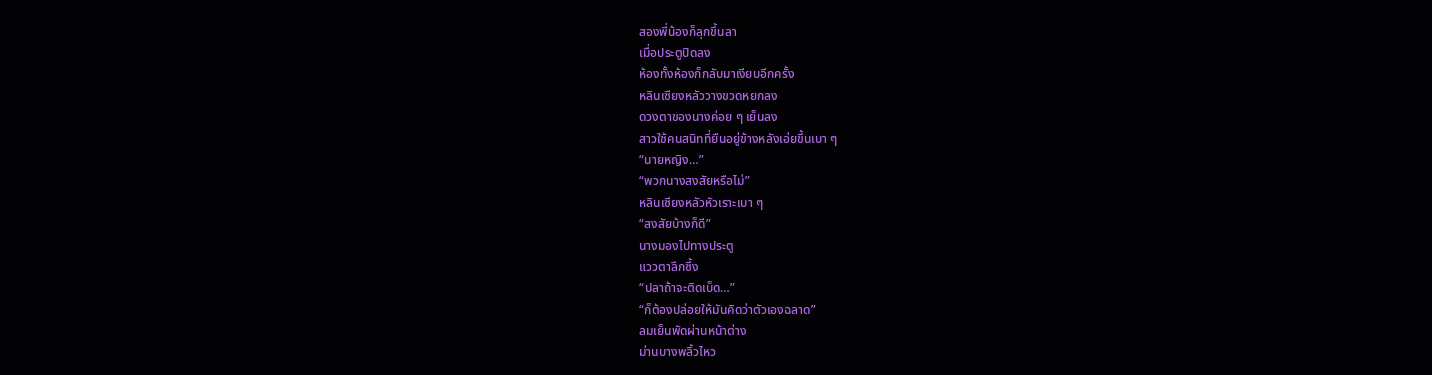สองพี่น้องก็ลุกขึ้นลา
เมื่อประตูปิดลง
ห้องทั้งห้องก็กลับมาเงียบอีกครั้ง
หลินเซียงหลัววางขวดหยกลง
ดวงตาของนางค่อย ๆ เย็นลง
สาวใช้คนสนิทที่ยืนอยู่ข้างหลังเอ่ยขึ้นเบา ๆ
“นายหญิง…”
“พวกนางสงสัยหรือไม่”
หลินเซียงหลัวหัวเราะเบา ๆ
“สงสัยบ้างก็ดี”
นางมองไปทางประตู
แววตาลึกซึ้ง
“ปลาถ้าจะติดเบ็ด…”
“ก็ต้องปล่อยให้มันคิดว่าตัวเองฉลาด”
ลมเย็นพัดผ่านหน้าต่าง
ม่านบางพลิ้วไหว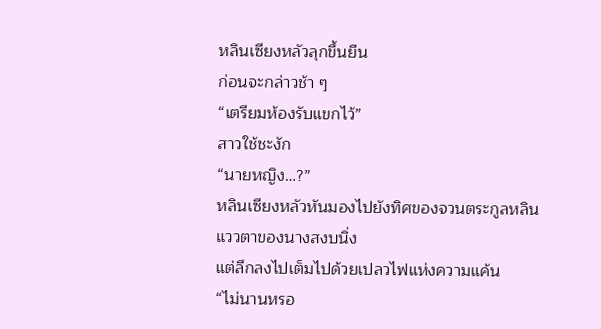หลินเซียงหลัวลุกขึ้นยืน
ก่อนจะกล่าวช้า ๆ
“เตรียมห้องรับแขกไว้”
สาวใช้ชะงัก
“นายหญิง…?”
หลินเซียงหลัวหันมองไปยังทิศของจวนตระกูลหลิน
แววตาของนางสงบนิ่ง
แต่ลึกลงไปเต็มไปด้วยเปลวไฟแห่งความแค้น
“ไม่นานหรอ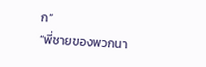ก”
“พี่ชายของพวกนา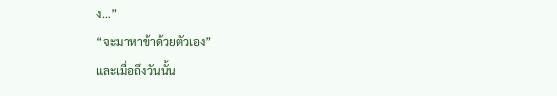ง…”
“จะมาหาข้าด้วยตัวเอง”
และเมื่อถึงวันนั้น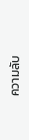ความลับ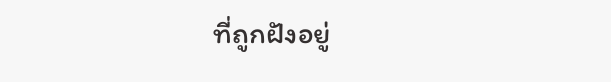ที่ถูกฝังอยู่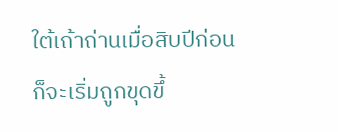ใต้เถ้าถ่านเมื่อสิบปีก่อน
ก็จะเริ่มถูกขุดขึ้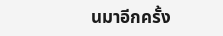นมาอีกครั้ง